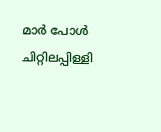മാർ പോൾ ചിറ്റിലപ്പിള്ളി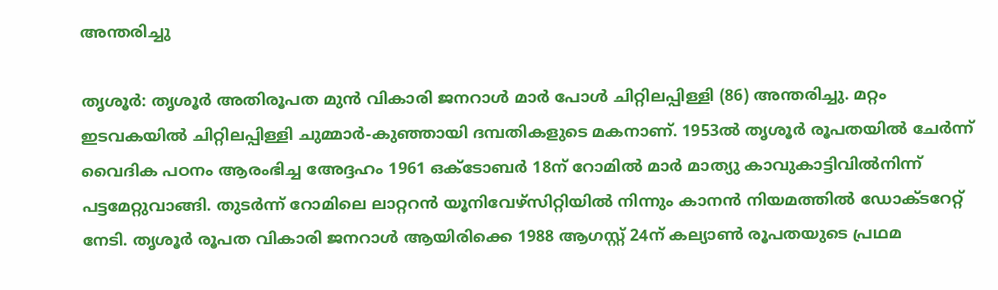അന്തരിച്ചു

തൃശൂർ: തൃശൂർ അതിരൂപത മുൻ വികാരി ജനറാൾ മാർ പോൾ ചിറ്റിലപ്പിള്ളി (86) അന്തരിച്ചു. മറ്റം ഇടവകയിൽ ചിറ്റിലപ്പിള്ളി ചുമ്മാർ-കുഞ്ഞായി ദമ്പതികളുടെ മകനാണ്. 1953ൽ തൃശൂർ രൂപതയിൽ ചേർന്ന് വൈദിക പഠനം ആരംഭിച്ച അേദ്ദഹം 1961 ഒക്ടോബർ 18ന് റോമിൽ മാർ മാത്യു കാവുകാട്ടിവിൽനിന്ന് പട്ടമേറ്റുവാങ്ങി. തുടർന്ന് റോമിലെ ലാറ്ററൻ യൂനിവേഴ്സിറ്റിയിൽ നിന്നും കാനൻ നിയമത്തിൽ ഡോക്ടറേറ്റ് നേടി. തൃശൂർ രൂപത വികാരി ജനറാൾ ആയിരിക്കെ 1988 ആഗസ്റ്റ് 24ന് കല്യാൺ രൂപതയുടെ പ്രഥമ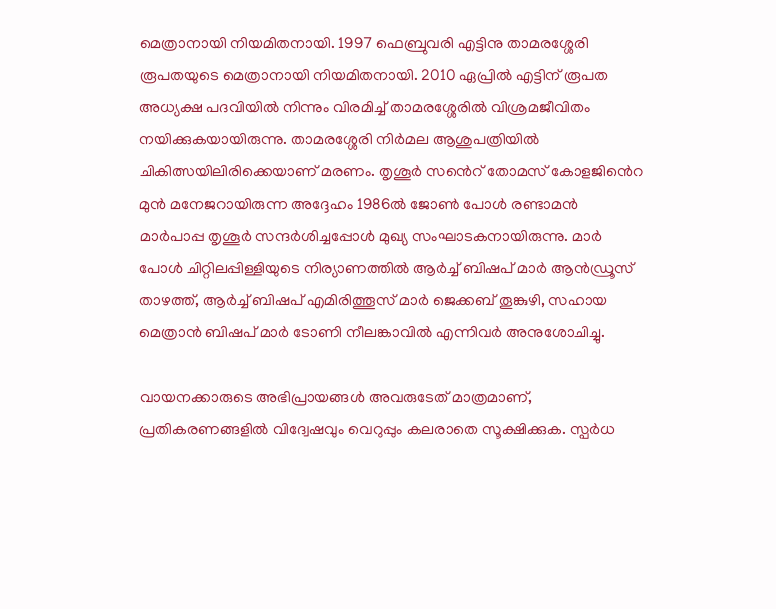മെത്രാനായി നിയമിതനായി. 1997 ഫെബ്രുവരി എട്ടിനു താമരശ്ശേരി രൂപതയുടെ മെത്രാനായി നിയമിതനായി. 2010 ഏപ്രിൽ എട്ടിന് രൂപത അധ്യക്ഷ പദവിയിൽ നിന്നും വിരമിച്ച് താമരശ്ശേരിൽ വിശ്രമജീവിതം നയിക്കുകയായിരുന്നു. താമരശ്ശേരി നിർമല ആശുപത്രിയിൽ ചികിത്സയിലിരിക്കെയാണ് മരണം. തൃശൂർ സൻെറ് തോമസ് കോളജിൻെറ മുൻ മനേജറായിരുന്ന അദ്ദേഹം 1986ൽ ജോൺ പോൾ രണ്ടാമൻ മാർപാപ്പ തൃശൂർ സന്ദർശിച്ചപ്പോൾ മുഖ്യ സംഘാടകനായിരുന്നു. മാർ പോൾ ചിറ്റിലപ്പിള്ളിയുടെ നിര്യാണത്തിൽ ആർച്ച് ബിഷപ് മാർ ആൻഡ്രൂസ് താഴത്ത്, ആർച്ച് ബിഷപ് എമിരിത്തൂസ് മാർ ജെക്കബ് തൂങ്കുഴി, സഹായ മെത്രാൻ ബിഷപ് മാർ ടോണി നീലങ്കാവിൽ എന്നിവർ അനുശോചിച്ചു.

വായനക്കാരുടെ അഭിപ്രായങ്ങള്‍ അവരുടേത് മാത്രമാണ്, പ്രതികരണങ്ങളിൽ വിദ്വേഷവും വെറുപ്പും കലരാതെ സൂക്ഷിക്കുക. സ്പർധ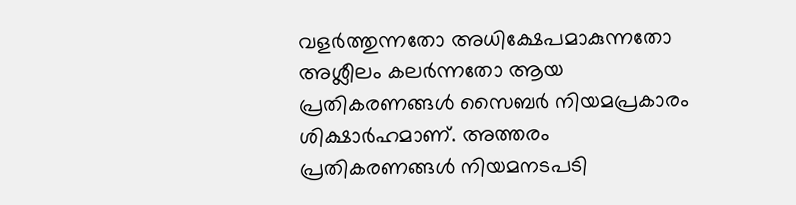വളർത്തുന്നതോ അധിക്ഷേപമാകുന്നതോ അശ്ലീലം കലർന്നതോ ആയ പ്രതികരണങ്ങൾ സൈബർ നിയമപ്രകാരം ശിക്ഷാർഹമാണ്. അത്തരം പ്രതികരണങ്ങൾ നിയമനടപടി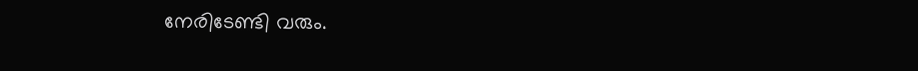നേരിടേണ്ടി വരും.